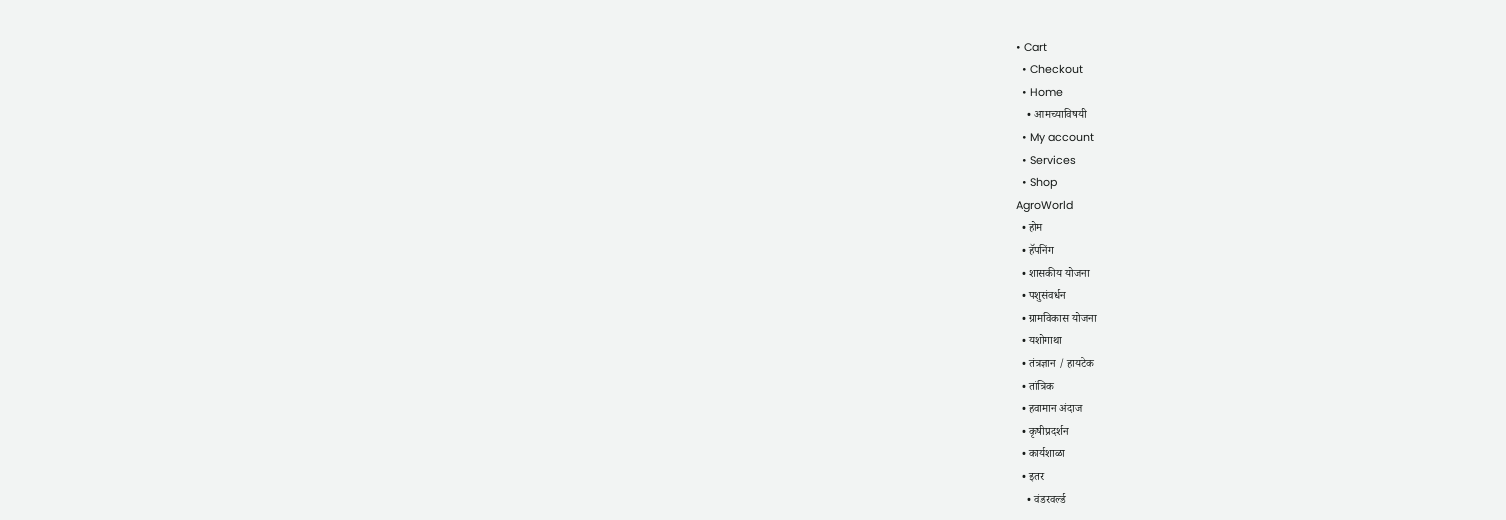• Cart
  • Checkout
  • Home
    • आमच्याविषयी
  • My account
  • Services
  • Shop
AgroWorld
  • होम
  • हॅपनिंग
  • शासकीय योजना
  • पशुसंवर्धन
  • ग्रामविकास योजना
  • यशोगाथा
  • तंत्रज्ञान / हायटेक
  • तांत्रिक
  • हवामान अंदाज
  • कृषीप्रदर्शन
  • कार्यशाळा
  • इतर
    • वंडरवर्ल्ड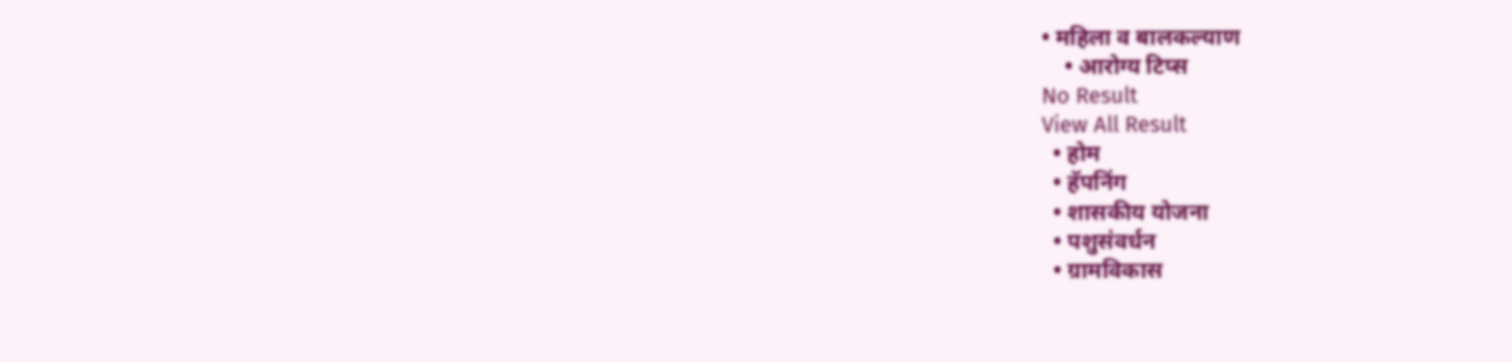• महिला व बालकल्याण
    • आरोग्य टिप्स
No Result
View All Result
  • होम
  • हॅपनिंग
  • शासकीय योजना
  • पशुसंवर्धन
  • ग्रामविकास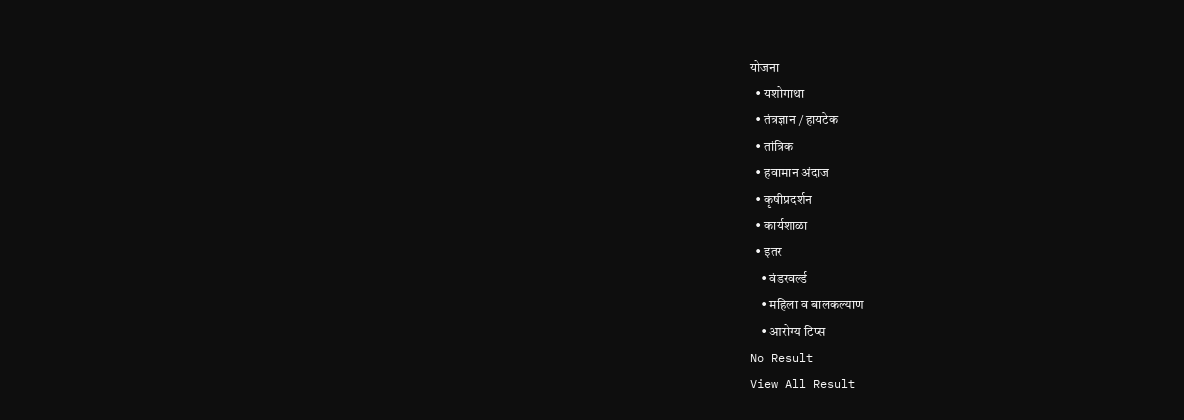योजना
  • यशोगाथा
  • तंत्रज्ञान / हायटेक
  • तांत्रिक
  • हवामान अंदाज
  • कृषीप्रदर्शन
  • कार्यशाळा
  • इतर
    • वंडरवर्ल्ड
    • महिला व बालकल्याण
    • आरोग्य टिप्स
No Result
View All Result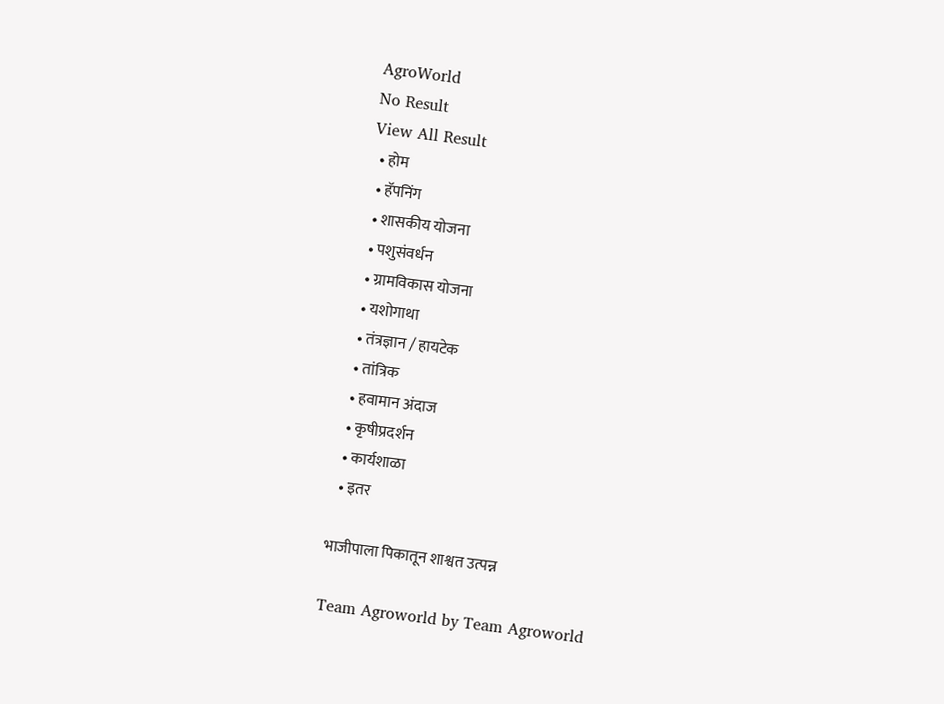AgroWorld
No Result
View All Result
  • होम
  • हॅपनिंग
  • शासकीय योजना
  • पशुसंवर्धन
  • ग्रामविकास योजना
  • यशोगाथा
  • तंत्रज्ञान / हायटेक
  • तांत्रिक
  • हवामान अंदाज
  • कृषीप्रदर्शन
  • कार्यशाळा
  • इतर

भाजीपाला पिकातून शाश्वत उत्पन्न

Team Agroworld by Team Agroworld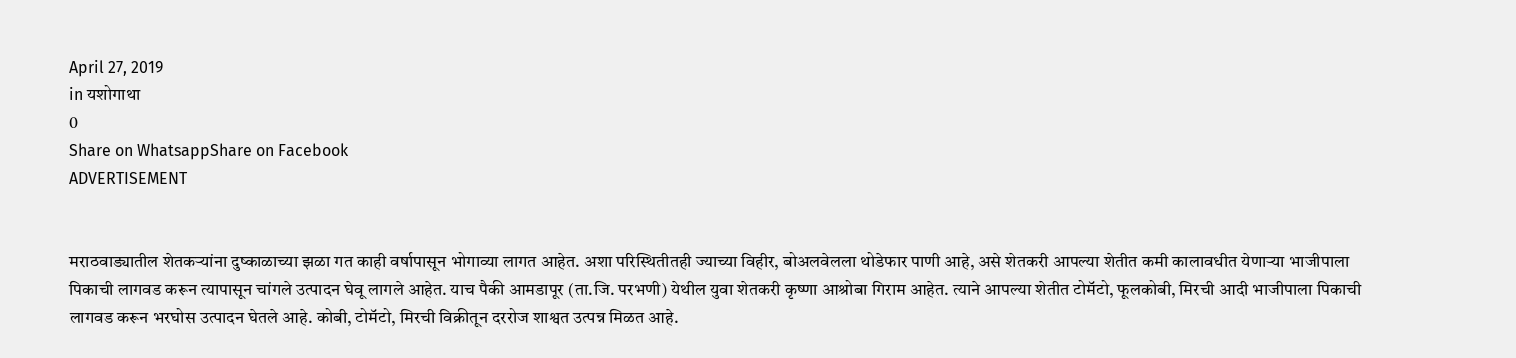April 27, 2019
in यशोगाथा
0
Share on WhatsappShare on Facebook
ADVERTISEMENT


मराठवाड्यातील शेतकर्‍यांना दुष्काळाच्या झळा गत काही वर्षापासून भोगाव्या लागत आहेत. अशा परिस्थितीतही ज्याच्या विहीर, बोअलवेलला थोडेफार पाणी आहे, असे शेतकरी आपल्या शेतीत कमी कालावधीत येणार्‍या भाजीपाला पिकाची लागवड करून त्यापासून चांगले उत्पादन घेवू लागले आहेत. याच पैकी आमडापूर (ता.जि. परभणी) येथील युवा शेतकरी कृष्णा आश्रोबा गिराम आहेत. त्याने आपल्या शेतीत टोमॅटो, फूलकोबी, मिरची आदी भाजीपाला पिकाची लागवड करून भरघोस उत्पादन घेतले आहे. कोबी, टोमॅटो, मिरची विक्रीतून दररोज शाश्वत उत्पन्न मिळत आहे.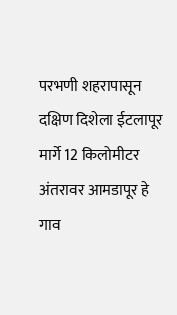परभणी शहरापासून दक्षिण दिशेला ईटलापूर मार्गे 12 किलोमीटर अंतरावर आमडापूर हे गाव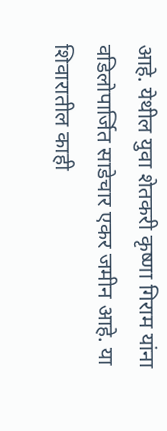आहे. येथील युवा शेतकरी कृष्णा गिराम यांना वडिलोपार्जित साडेचार एकर जमीन आहे. या शिवारातील काही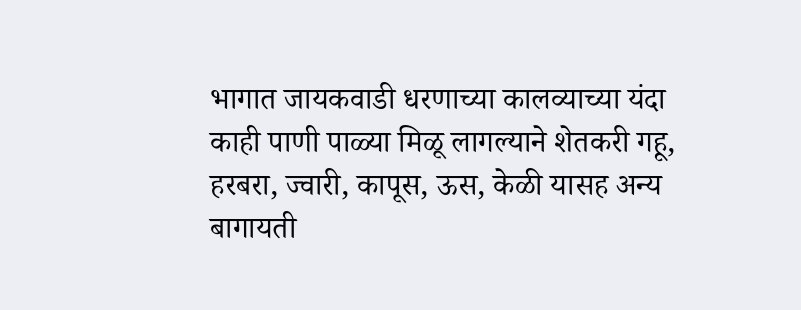भागात जायकवाडी धरणाच्या कालव्याच्या यंदा काही पाणी पाळ्या मिळू लागल्याने शेतकरी गहू, हरबरा, ज्वारी, कापूस, ऊस, केळी यासह अन्य बागायती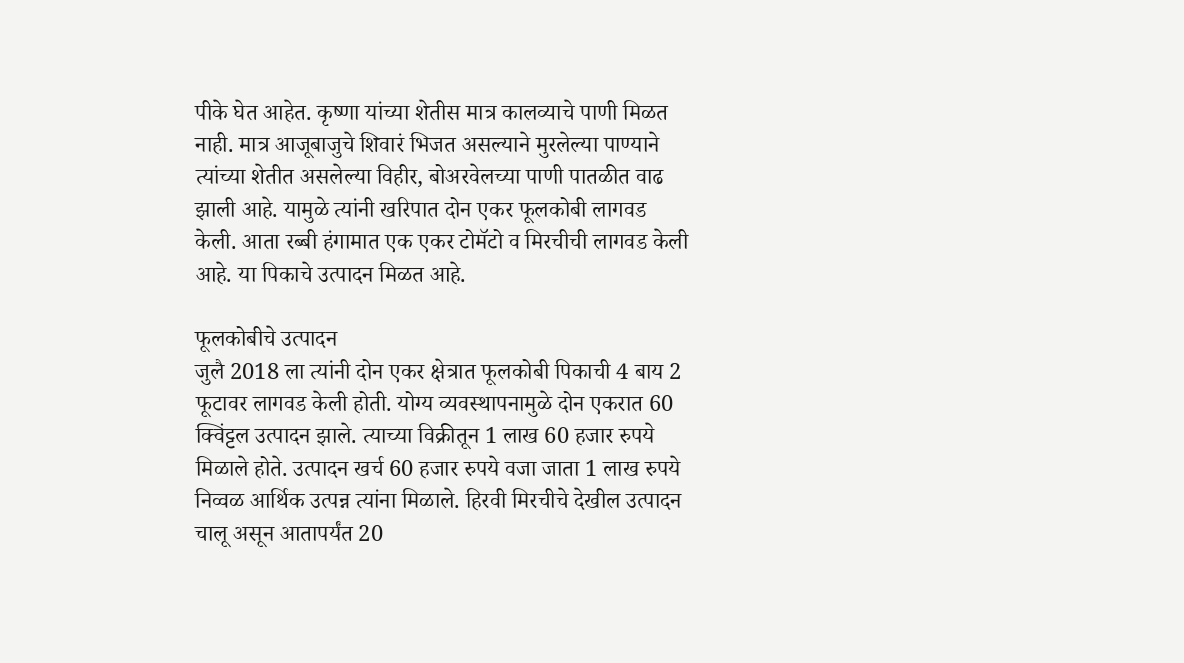पीके घेत आहेत. कृष्णा यांच्या शेतीस मात्र कालव्याचे पाणी मिळत नाही. मात्र आजूबाजुचे शिवारं भिजत असल्याने मुरलेल्या पाण्याने त्यांच्या शेतीत असलेल्या विहीर, बोअरवेलच्या पाणी पातळीत वाढ झाली आहे. यामुळे त्यांनी खरिपात दोन एकर फूलकोबी लागवड केली. आता रब्बी हंगामात एक एकर टोमॅटो व मिरचीची लागवड केली आहे. या पिकाचे उत्पादन मिळत आहे.

फूलकोबीचे उत्पादन
जुलै 2018 ला त्यांनी दोन एकर क्षेत्रात फूलकोबी पिकाची 4 बाय 2 फूटावर लागवड केली होती. योग्य व्यवस्थापनामुळे दोन एकरात 60 क्विंट्टल उत्पादन झाले. त्याच्या विक्रीतून 1 लाख 60 हजार रुपये मिळाले होते. उत्पादन खर्च 60 हजार रुपये वजा जाता 1 लाख रुपये निव्वळ आर्थिक उत्पन्न त्यांना मिळाले. हिरवी मिरचीचे देखील उत्पादन चालू असून आतापर्यंत 20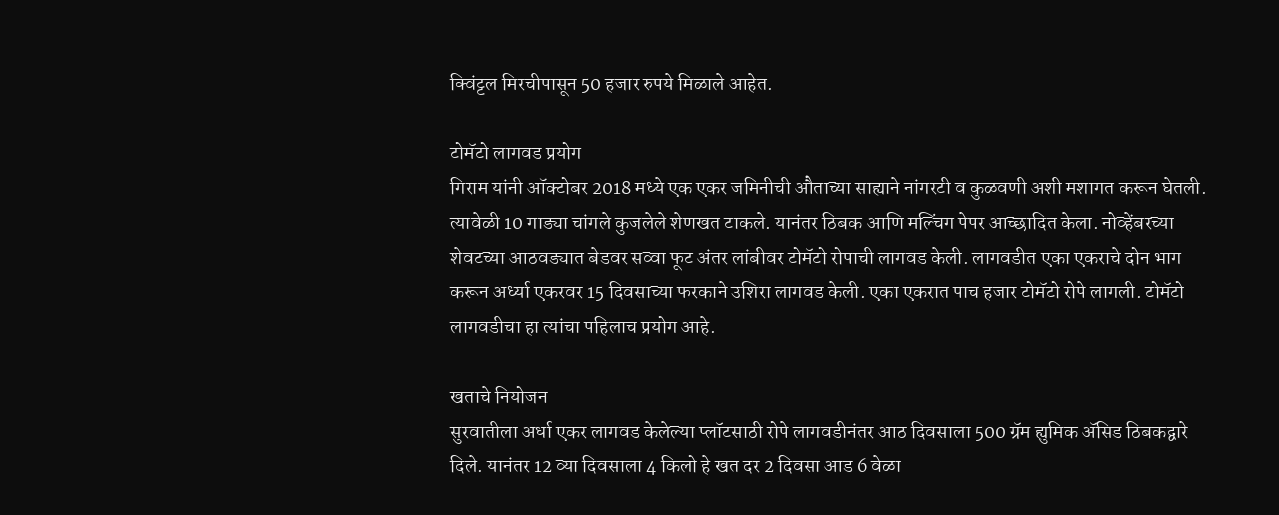क्विंट्टल मिरचीपासून 50 हजार रुपये मिळाले आहेत.

टोमॅटो लागवड प्रयोग
गिराम यांनी ऑक्टोबर 2018 मध्ये एक एकर जमिनीची औताच्या साह्याने नांगरटी व कुळवणी अशी मशागत करून घेतली. त्यावेळी 10 गाड्या चांगले कुजलेले शेणखत टाकले. यानंतर ठिबक आणि मल्चिंग पेपर आच्छादित केला. नोव्हेंबरच्या शेवटच्या आठवड्यात बेडवर सव्वा फूट अंतर लांबीवर टोमॅटो रोपाची लागवड केली. लागवडीत एका एकराचे दोन भाग करून अर्ध्या एकरवर 15 दिवसाच्या फरकाने उशिरा लागवड केली. एका एकरात पाच हजार टोमॅटो रोपे लागली. टोमॅटो लागवडीचा हा त्यांचा पहिलाच प्रयोग आहे.

खताचे नियोजन
सुरवातीला अर्धा एकर लागवड केलेल्या प्लॉटसाठी रोपे लागवडीनंतर आठ दिवसाला 500 ग्रॅम ह्युमिक अ‍ॅसिड ठिबकद्वारे दिले. यानंतर 12 व्या दिवसाला 4 किलो हे खत दर 2 दिवसा आड 6 वेळा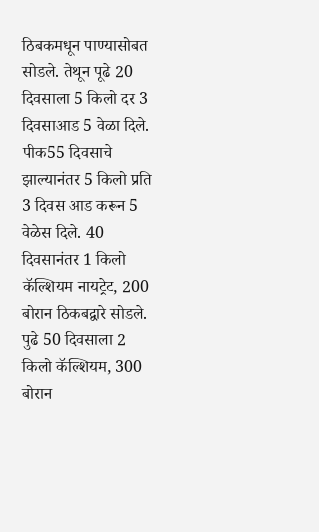ठिबकमधून पाण्यासोबत सोडले. तेथून पूढे 20 दिवसाला 5 किलो दर 3 दिवसाआड 5 वेळा दिले. पीक55 दिवसाचे झाल्यानंतर 5 किलो प्रति 3 दिवस आड करून 5 वेळेस दिले. 40 दिवसानंतर 1 किलो कॅल्शियम नायट्रेट, 200 बोरान ठिकबद्वारे सोडले. पुढे 50 दिवसाला 2 किलो कॅल्शियम, 300 बोरान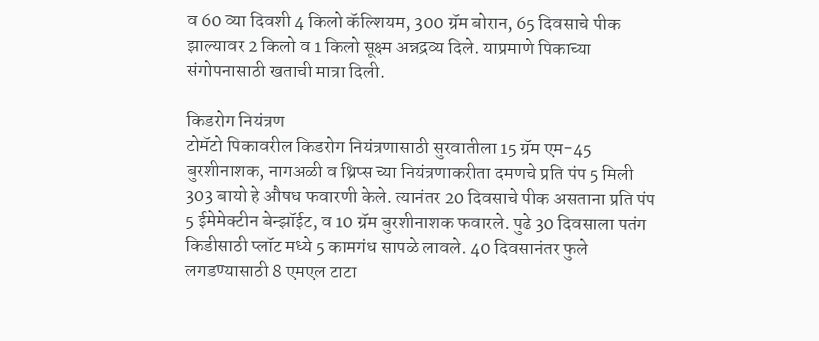व 60 व्या दिवशी 4 किलो कॅल्शियम, 300 ग्रॅम बोरान, 65 दिवसाचे पीक झाल्यावर 2 किलो व 1 किलो सूक्ष्म अन्नद्रव्य दिले. याप्रमाणे पिकाच्या संगोपनासाठी खताची मात्रा दिली.

किडरोग नियंत्रण
टोमॅटो पिकावरील किडरोग नियंत्रणासाठी सुरवातीला 15 ग्रॅम एम-45 बुरशीनाशक, नागअळी व थ्रिप्स च्या नियंत्रणाकरीता दमणचे प्रति पंप 5 मिली 303 बायो हे औषध फवारणी केले. त्यानंतर 20 दिवसाचे पीक असताना प्रति पंप 5 ईमेमेक्टीन बेन्झॉईट, व 10 ग्रॅम बुरशीनाशक फवारले. पुढे 30 दिवसाला पतंग किडीसाठी प्लॉट मध्ये 5 कामगंध सापळे लावले. 40 दिवसानंतर फुले लगडण्यासाठी 8 एमएल टाटा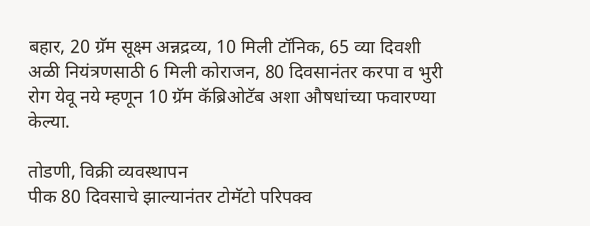बहार, 20 ग्रॅम सूक्ष्म अन्नद्रव्य, 10 मिली टॉनिक, 65 व्या दिवशी अळी नियंत्रणसाठी 6 मिली कोराजन, 80 दिवसानंतर करपा व भुरी रोग येवू नये म्हणून 10 ग्रॅम कॅब्रिओटॅब अशा औषधांच्या फवारण्या केल्या.

तोडणी, विक्री व्यवस्थापन
पीक 80 दिवसाचे झाल्यानंतर टोमॅटो परिपक्व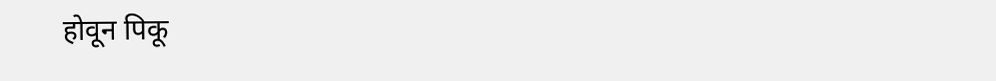होवून पिकू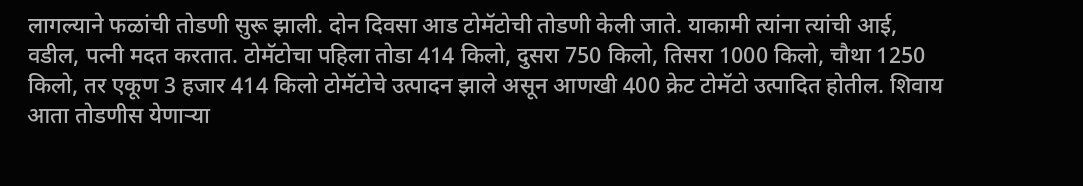लागल्याने फळांची तोडणी सुरू झाली. दोन दिवसा आड टोमॅटोची तोडणी केली जाते. याकामी त्यांना त्यांची आई, वडील, पत्नी मदत करतात. टोमॅटोचा पहिला तोडा 414 किलो, दुसरा 750 किलो, तिसरा 1000 किलो, चौथा 1250 किलो, तर एकूण 3 हजार 414 किलो टोमॅटोचे उत्पादन झाले असून आणखी 400 क्रेट टोमॅटो उत्पादित होतील. शिवाय आता तोडणीस येणार्‍या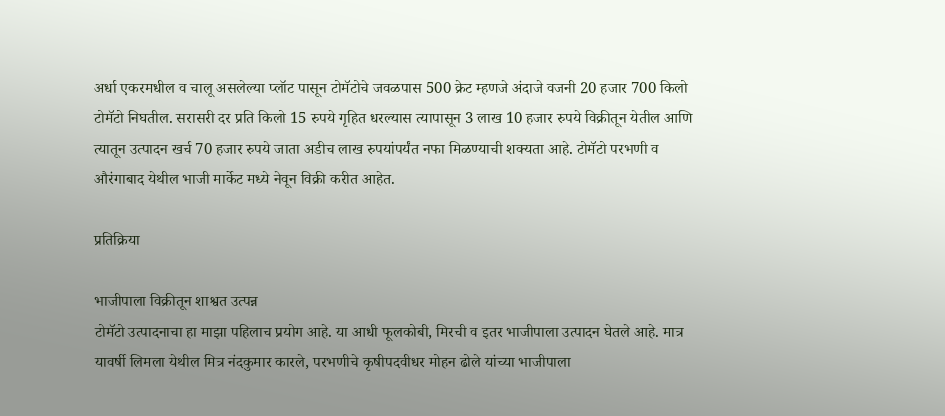अर्धा एकरमधील व चालू असलेल्या प्लॉट पासून टोमॅटोचे जवळपास 500 क्रेट म्हणजे अंदाजे वजनी 20 हजार 700 किलो टोमॅटो निघतील. सरासरी दर प्रति किलो 15 रुपये गृहित धरल्यास त्यापासून 3 लाख 10 हजार रुपये विक्रीतून येतील आणि त्यातून उत्पादन खर्च 70 हजार रुपये जाता अडीच लाख रुपयांपर्यंत नफा मिळण्याची शक्यता आहे. टोमॅटो परभणी व औरंगाबाद येथील भाजी मार्केट मध्ये नेवून विक्री करीत आहेत.

प्रतिक्रिया

भाजीपाला विक्रीतून शाश्वत उत्पन्न
टोमॅटो उत्पादनाचा हा माझा पहिलाच प्रयोग आहे. या आधी फूलकोबी, मिरची व इतर भाजीपाला उत्पादन घेतले आहे. मात्र यावर्षी लिमला येथील मित्र नंदकुमार कारले, परभणीचे कृषीपदवीधर मोहन ढोले यांच्या भाजीपाला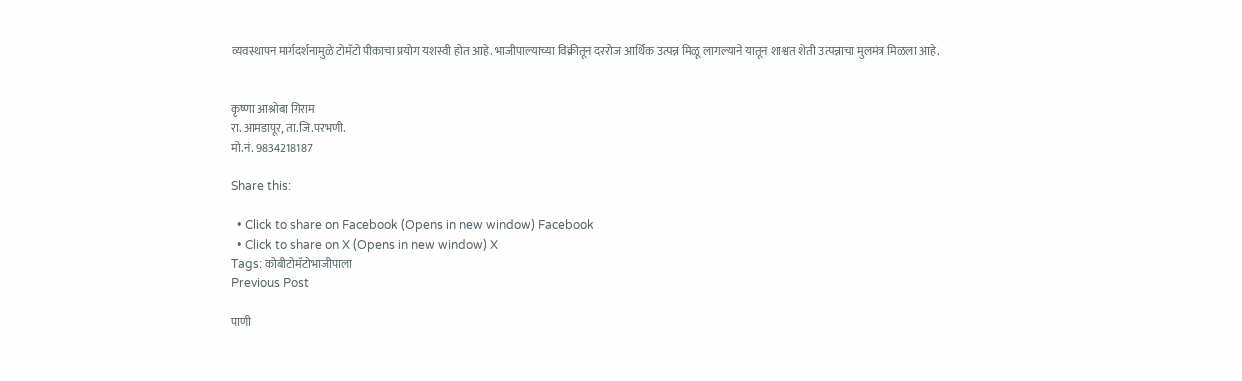व्यवस्थापन मार्गदर्शनामुळे टोमॅटो पीकाचा प्रयोग यशस्वी होत आहे. भाजीपाल्याच्या विक्रीतून दररोज आर्थिक उत्पन्न मिळू लागल्याने यातून शाश्वत शेती उत्पन्नाचा मुलमंत्र मिळला आहे.


कृष्णा आश्रोबा गिराम
रा. आमडापूर, ता.जि.परभणी.
मो.नं. 9834218187

Share this:

  • Click to share on Facebook (Opens in new window) Facebook
  • Click to share on X (Opens in new window) X
Tags: कोबीटोमॅटोभाजीपाला
Previous Post

पाणी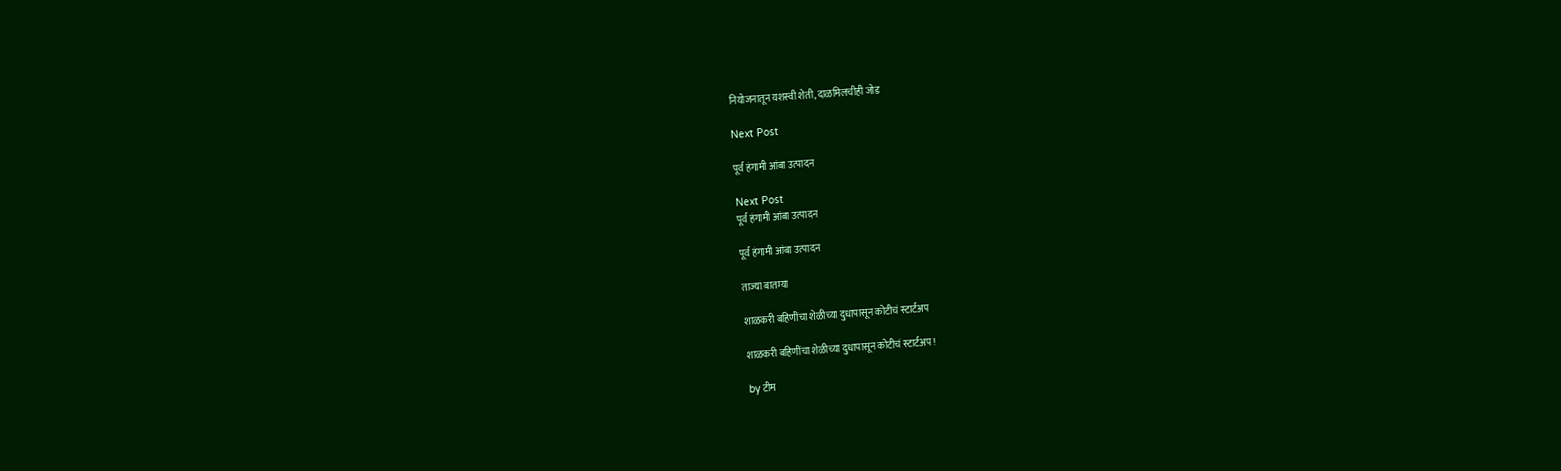नियोजनातून यशस्वी शेती, दाळमिलचीही जोड

Next Post

पूर्व हंगामी आंबा उत्पादन

Next Post
पूर्व हंगामी आंबा उत्पादन

पूर्व हंगामी आंबा उत्पादन

ताज्या बातम्या

शाळकरी बहिणींचा शेळीच्या दुधापासून कोटीचं स्टार्टअप

शाळकरी बहिणींचा शेळीच्या दुधापासून कोटीचं स्टार्टअप !

by टीम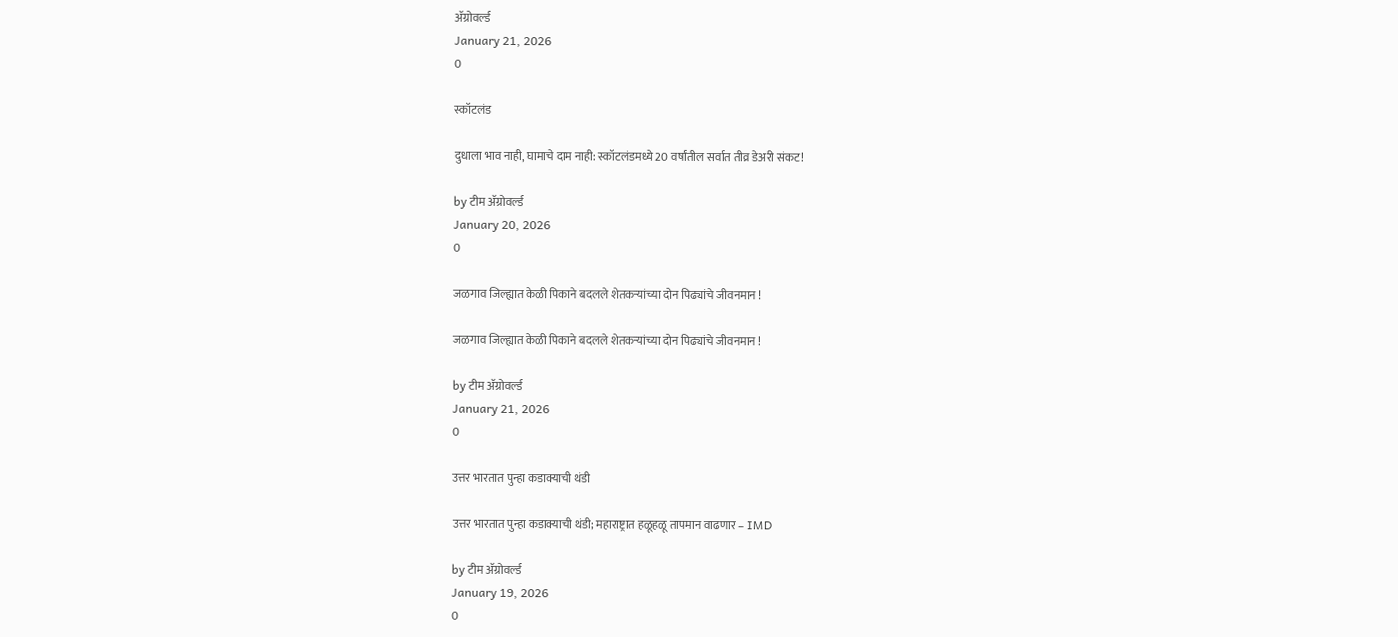ॲग्रोवर्ल्ड
January 21, 2026
0

स्कॉटलंड

दुधाला भाव नाही, घामाचे दाम नाही: स्कॉटलंडमध्ये 20 वर्षांतील सर्वात तीव्र डेअरी संकट!

by टीम ॲग्रोवर्ल्ड
January 20, 2026
0

जळगाव जिल्ह्यात केळी पिकाने बदलले शेतकऱ्यांच्या दोन पिढ्यांचे जीवनमान !

जळगाव जिल्ह्यात केळी पिकाने बदलले शेतकऱ्यांच्या दोन पिढ्यांचे जीवनमान !

by टीम ॲग्रोवर्ल्ड
January 21, 2026
0

उत्तर भारतात पुन्हा कडाक्याची थंडी

उत्तर भारतात पुन्हा कडाक्याची थंडी; महाराष्ट्रात हळूहळू तापमान वाढणार – IMD

by टीम ॲग्रोवर्ल्ड
January 19, 2026
0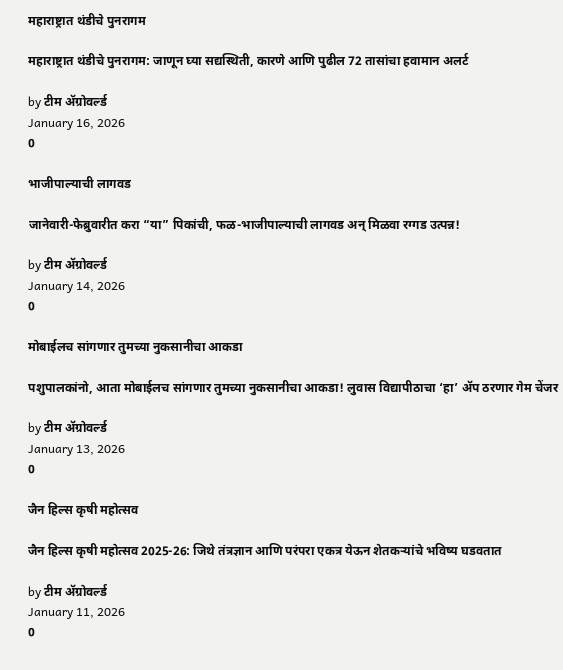महाराष्ट्रात थंडीचे पुनरागम

महाराष्ट्रात थंडीचे पुनरागम: जाणून घ्या सद्यस्थिती, कारणे आणि पुढील 72 तासांचा हवामान अलर्ट

by टीम ॲग्रोवर्ल्ड
January 16, 2026
0

भाजीपाल्याची लागवड

जानेवारी-फेब्रुवारीत करा “या” पिकांची, फळ-भाजीपाल्याची लागवड अन् मिळवा रग्गड उत्पन्न!

by टीम ॲग्रोवर्ल्ड
January 14, 2026
0

मोबाईलच सांगणार तुमच्या नुकसानीचा आकडा

पशुपालकांनो, आता मोबाईलच सांगणार तुमच्या नुकसानीचा आकडा! लुवास विद्यापीठाचा ‘हा’ ॲप ठरणार गेम चेंजर

by टीम ॲग्रोवर्ल्ड
January 13, 2026
0

जैन हिल्स कृषी महोत्सव

जैन हिल्स कृषी महोत्सव 2025-26: जिथे तंत्रज्ञान आणि परंपरा एकत्र येऊन शेतकऱ्यांचे भविष्य घडवतात

by टीम ॲग्रोवर्ल्ड
January 11, 2026
0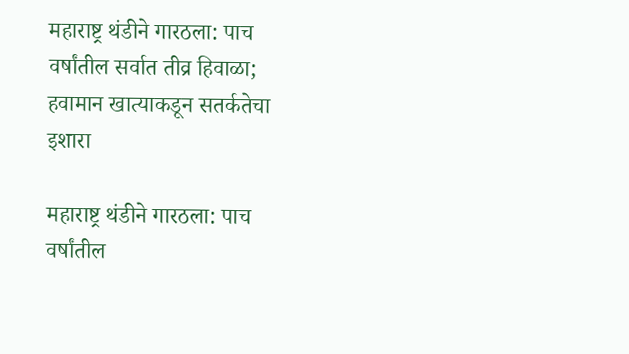महाराष्ट्र थंडीने गारठला: पाच वर्षांतील सर्वात तीव्र हिवाळा; हवामान खात्याकडून सतर्कतेचा इशारा

महाराष्ट्र थंडीने गारठला: पाच वर्षांतील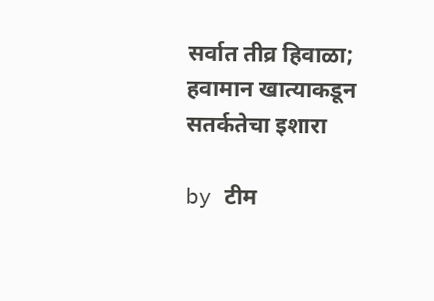सर्वात तीव्र हिवाळा; हवामान खात्याकडून सतर्कतेचा इशारा

by टीम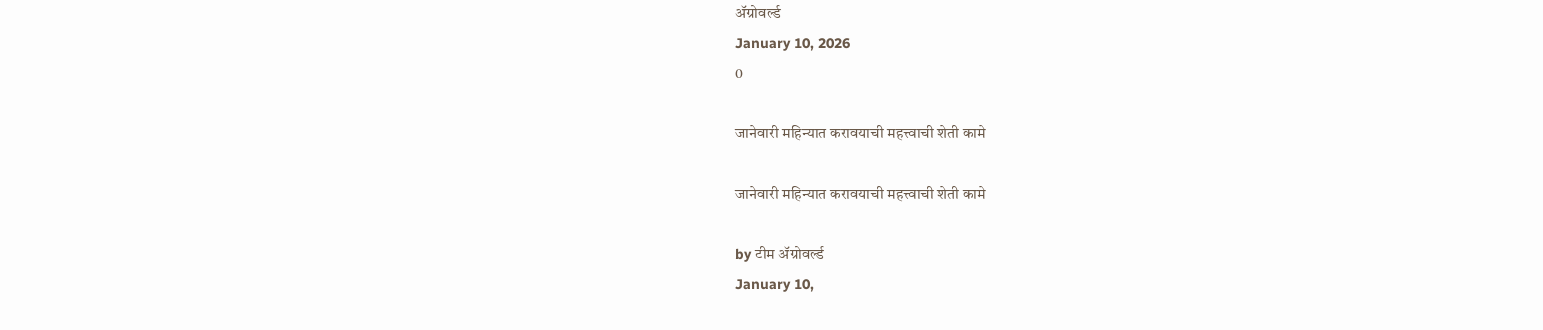ॲग्रोवर्ल्ड
January 10, 2026
0

जानेवारी महिन्यात करावयाची महत्त्वाची शेती कामे

जानेवारी महिन्यात करावयाची महत्त्वाची शेती कामे

by टीम ॲग्रोवर्ल्ड
January 10,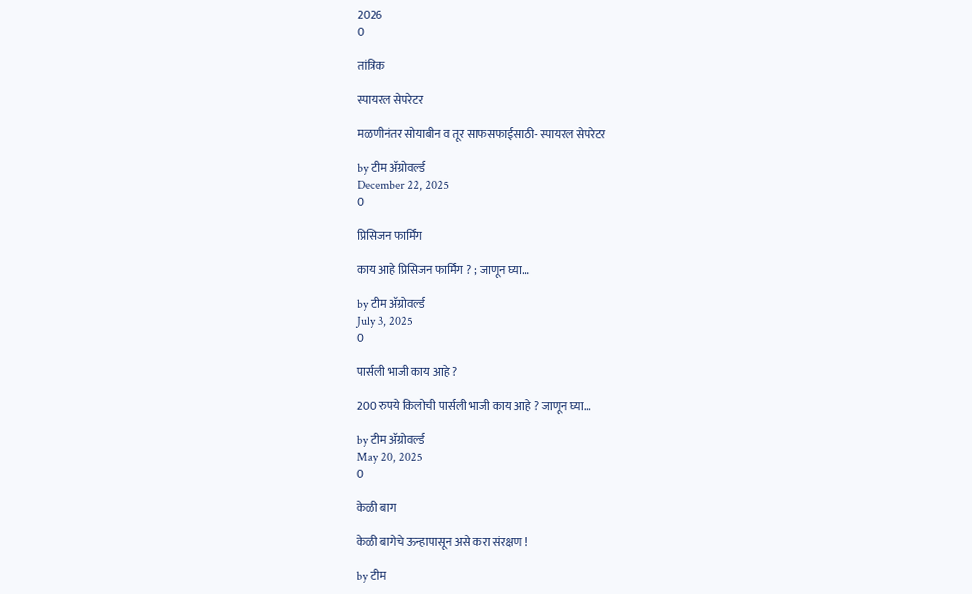2026
0

तांत्रिक

स्पायरल सेपरेटर

मळणीनंतर सोयाबीन व तूर साफसफाईसाठी- स्पायरल सेपरेटर

by टीम ॲग्रोवर्ल्ड
December 22, 2025
0

प्रिसिजन फार्मिंग

काय आहे प्रिसिजन फार्मिंग ? ; जाणून घ्या…

by टीम ॲग्रोवर्ल्ड
July 3, 2025
0

पार्सली भाजी काय आहे ?

200 रुपये किलोची पार्सली भाजी काय आहे ? जाणून घ्या…

by टीम ॲग्रोवर्ल्ड
May 20, 2025
0

केळी बाग

केळी बागेचे ऊन्हापासून असे करा संरक्षण !

by टीम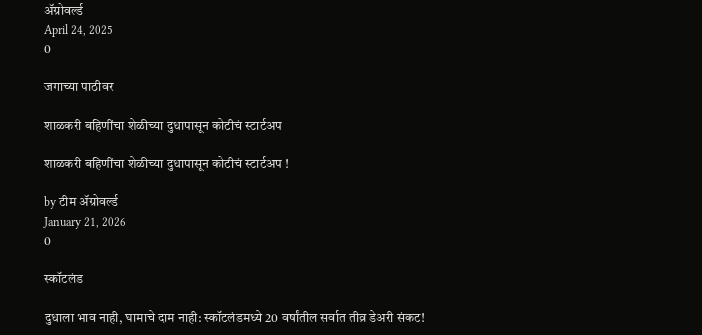ॲग्रोवर्ल्ड
April 24, 2025
0

जगाच्या पाठीवर

शाळकरी बहिणींचा शेळीच्या दुधापासून कोटीचं स्टार्टअप

शाळकरी बहिणींचा शेळीच्या दुधापासून कोटीचं स्टार्टअप !

by टीम ॲग्रोवर्ल्ड
January 21, 2026
0

स्कॉटलंड

दुधाला भाव नाही, घामाचे दाम नाही: स्कॉटलंडमध्ये 20 वर्षांतील सर्वात तीव्र डेअरी संकट!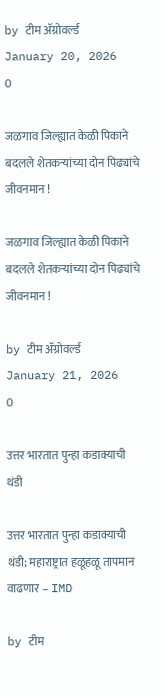by टीम ॲग्रोवर्ल्ड
January 20, 2026
0

जळगाव जिल्ह्यात केळी पिकाने बदलले शेतकऱ्यांच्या दोन पिढ्यांचे जीवनमान !

जळगाव जिल्ह्यात केळी पिकाने बदलले शेतकऱ्यांच्या दोन पिढ्यांचे जीवनमान !

by टीम ॲग्रोवर्ल्ड
January 21, 2026
0

उत्तर भारतात पुन्हा कडाक्याची थंडी

उत्तर भारतात पुन्हा कडाक्याची थंडी; महाराष्ट्रात हळूहळू तापमान वाढणार – IMD

by टीम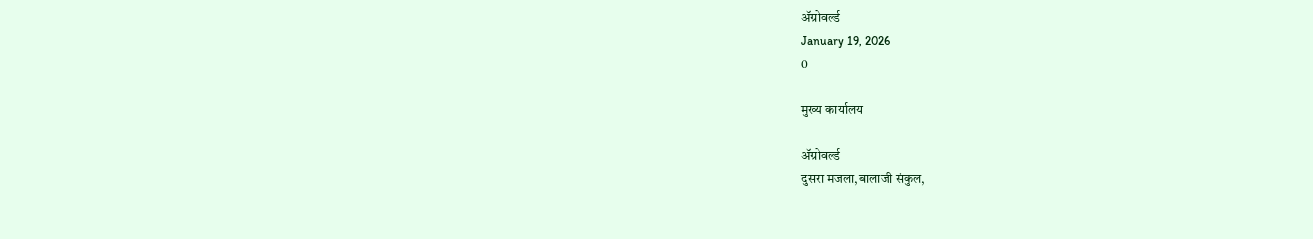ॲग्रोवर्ल्ड
January 19, 2026
0

मुख्य कार्यालय

ॲग्रोवर्ल्ड
दुसरा मजला,बालाजी संकुल,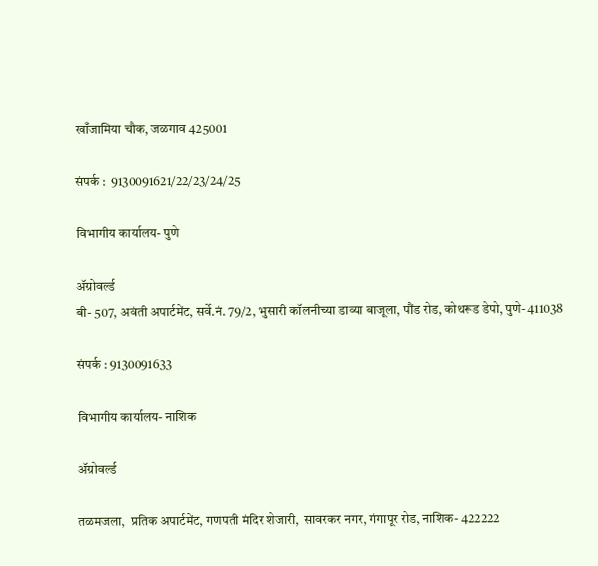खाँजामिया चौक, जळगाव 425001

संपर्क :  9130091621/22/23/24/25

विभागीय कार्यालय- पुणे

ॲग्रोवर्ल्ड
बी- 507, अवंती अपार्टमेंट, सर्वे.नं. 79/2, भुसारी कॉलनीच्या डाव्या बाजूला, पौंड रोड, कोथरूड डेपो, पुणे- 411038

संपर्क : 9130091633

विभागीय कार्यालय- नाशिक

ॲग्रोवर्ल्ड

तळमजला,  प्रतिक अपार्टमेंट, गणपती मंदिर शेजारी,  सावरकर नगर, गंगापूर रोड, नाशिक- 422222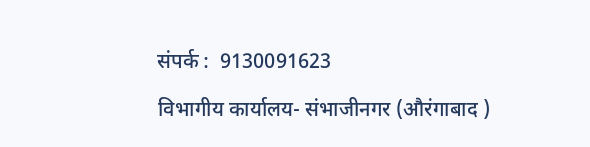संपर्क :  9130091623

विभागीय कार्यालय- संभाजीनगर (औरंगाबाद )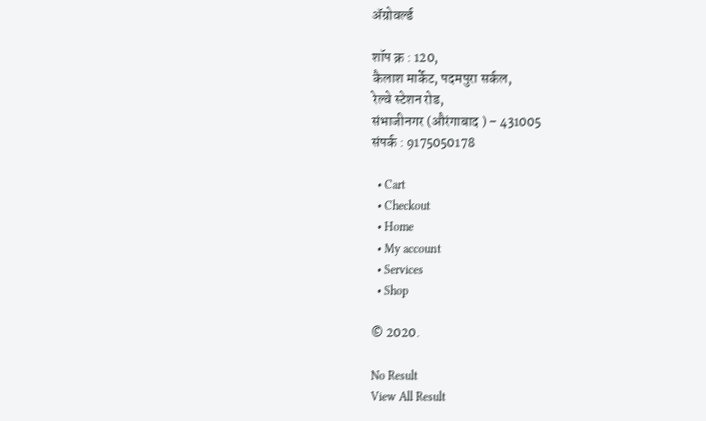ॲग्रोवर्ल्ड

शॉप क्र : 120,
कैलाश मार्केट, पदमपुरा सर्कल,
रेल्वे स्टेशन रोड,
संभाजीनगर (औरंगाबाद ) – 431005
संपर्क : 9175050178

  • Cart
  • Checkout
  • Home
  • My account
  • Services
  • Shop

© 2020.

No Result
View All Result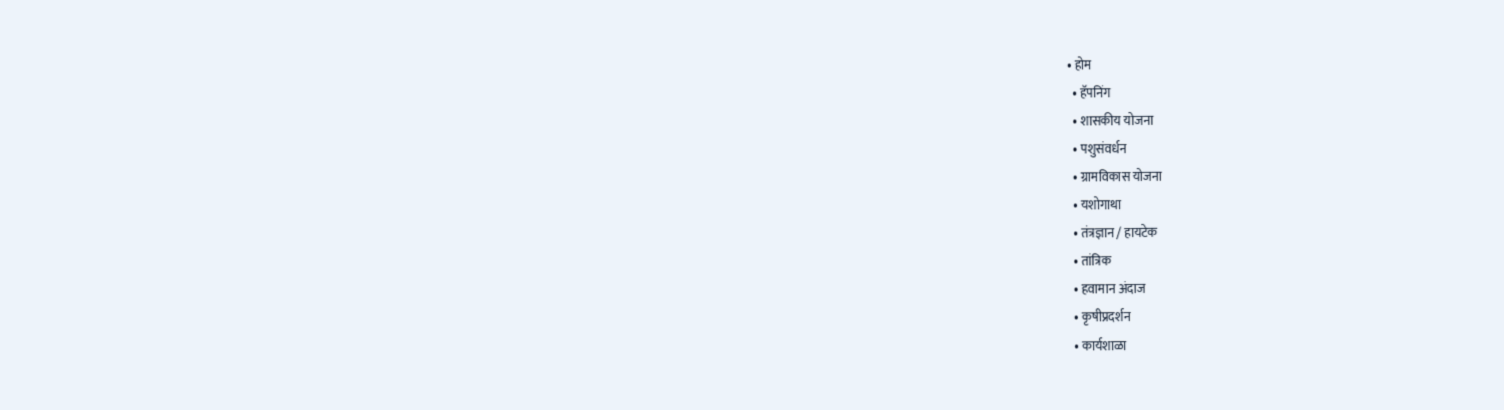• होम
  • हॅपनिंग
  • शासकीय योजना
  • पशुसंवर्धन
  • ग्रामविकास योजना
  • यशोगाथा
  • तंत्रज्ञान / हायटेक
  • तांत्रिक
  • हवामान अंदाज
  • कृषीप्रदर्शन
  • कार्यशाळा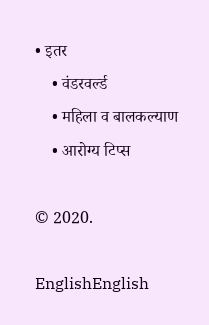• इतर
    • वंडरवर्ल्ड
    • महिला व बालकल्याण
    • आरोग्य टिप्स

© 2020.

EnglishEnglish